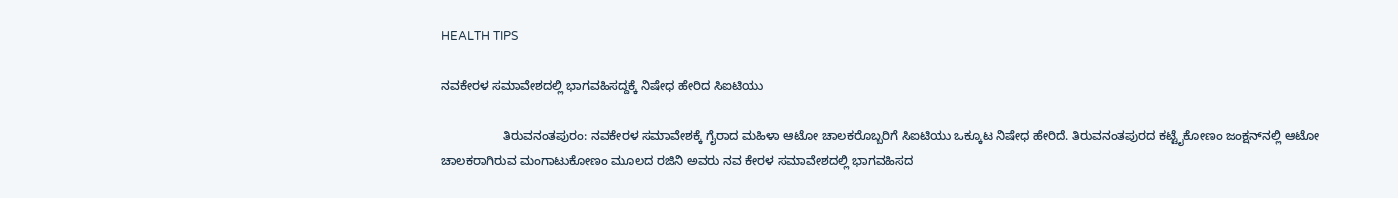HEALTH TIPS

ನವಕೇರಳ ಸಮಾವೇಶದಲ್ಲಿ ಭಾಗವಹಿಸದ್ದಕ್ಕೆ ನಿಷೇಧ ಹೇರಿದ ಸಿಐಟಿಯು

                  ತಿರುವನಂತಪುರಂ: ನವಕೇರಳ ಸಮಾವೇಶಕ್ಕೆ ಗೈರಾದ ಮಹಿಳಾ ಆಟೋ ಚಾಲಕರೊಬ್ಬರಿಗೆ ಸಿಐಟಿಯು ಒಕ್ಕೂಟ ನಿಷೇಧ ಹೇರಿದೆ. ತಿರುವನಂತಪುರದ ಕಟ್ಟೈಕೋಣಂ ಜಂಕ್ಷನ್‍ನಲ್ಲಿ ಆಟೋ ಚಾಲಕರಾಗಿರುವ ಮಂಗಾಟುಕೋಣಂ ಮೂಲದ ರಜಿನಿ ಅವರು ನವ ಕೇರಳ ಸಮಾವೇಶದಲ್ಲಿ ಭಾಗವಹಿಸದ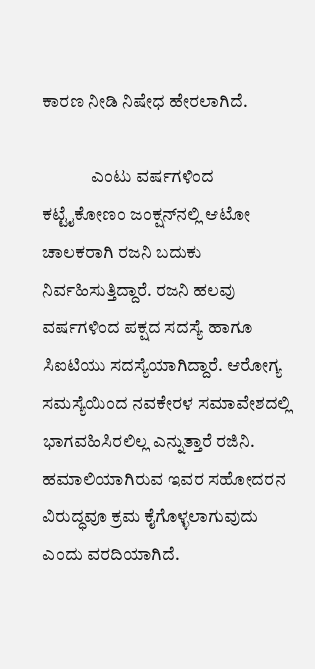ಕಾರಣ ನೀಡಿ ನಿಷೇಧ ಹೇರಲಾಗಿದೆ.

              ಎಂಟು ವರ್ಷಗಳಿಂದ ಕಟ್ಟೈಕೋಣಂ ಜಂಕ್ಷನ್‍ನಲ್ಲಿ ಆಟೋ ಚಾಲಕರಾಗಿ ರಜನಿ ಬದುಕು ನಿರ್ವಹಿಸುತ್ತಿದ್ದಾರೆ. ರಜನಿ ಹಲವು ವರ್ಷಗಳಿಂದ ಪಕ್ಷದ ಸದಸ್ಯೆ ಹಾಗೂ ಸಿಐಟಿಯು ಸದಸ್ಯೆಯಾಗಿದ್ದಾರೆ. ಆರೋಗ್ಯ ಸಮಸ್ಯೆಯಿಂದ ನವಕೇರಳ ಸಮಾವೇಶದಲ್ಲಿ ಭಾಗವಹಿಸಿರಲಿಲ್ಲ ಎನ್ನುತ್ತಾರೆ ರಜಿನಿ. ಹಮಾಲಿಯಾಗಿರುವ ಇವರ ಸಹೋದರನ ವಿರುದ್ಧವೂ ಕ್ರಮ ಕೈಗೊಳ್ಳಲಾಗುವುದು ಎಂದು ವರದಿಯಾಗಿದೆ.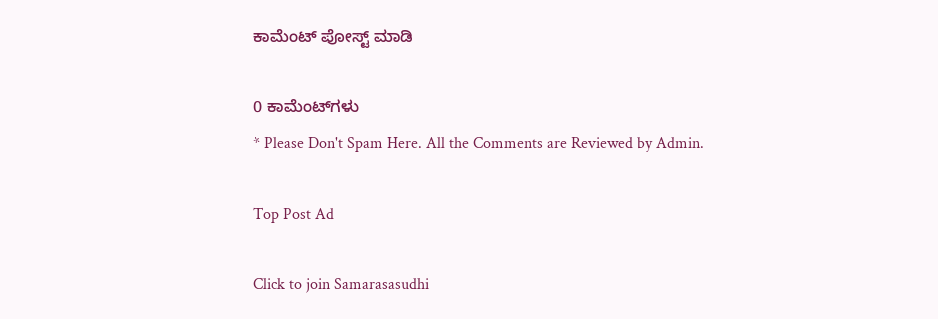ಕಾಮೆಂಟ್‌‌ ಪೋಸ್ಟ್‌ ಮಾಡಿ

0 ಕಾಮೆಂಟ್‌ಗಳು
* Please Don't Spam Here. All the Comments are Reviewed by Admin.

Top Post Ad

Click to join Samarasasudhi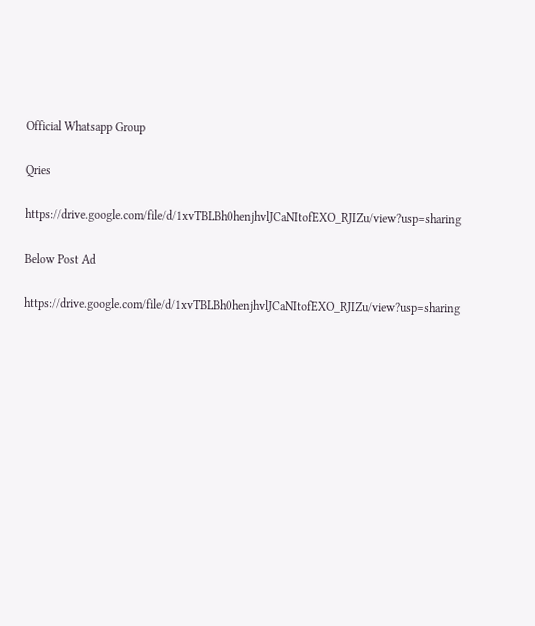Official Whatsapp Group

Qries

https://drive.google.com/file/d/1xvTBLBh0henjhvlJCaNItofEXO_RJIZu/view?usp=sharing

Below Post Ad

https://drive.google.com/file/d/1xvTBLBh0henjhvlJCaNItofEXO_RJIZu/view?usp=sharing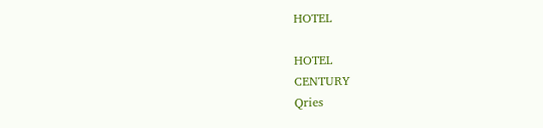HOTEL

HOTEL
CENTURY
Qries